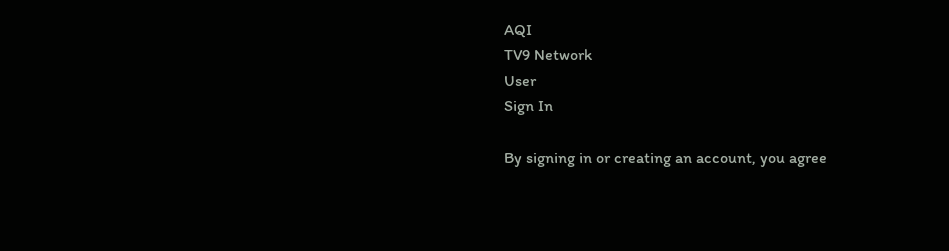AQI
TV9 Network
User
Sign In

By signing in or creating an account, you agree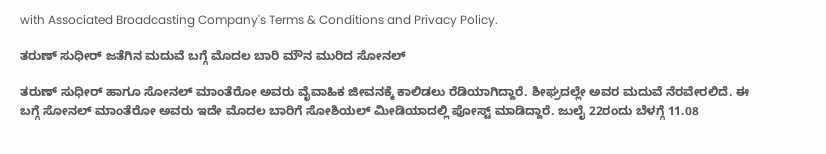with Associated Broadcasting Company's Terms & Conditions and Privacy Policy.

ತರುಣ್ ಸುಧೀರ್ ಜತೆಗಿನ ಮದುವೆ ಬಗ್ಗೆ ಮೊದಲ ಬಾರಿ ಮೌನ ಮುರಿದ ಸೋನಲ್

ತರುಣ್ ಸುಧೀರ್ ಹಾಗೂ ಸೋನಲ್ ಮಾಂತೆರೋ ಅವರು ವೈವಾಹಿಕ ಜೀವನಕ್ಕೆ ಕಾಲಿಡಲು ರೆಡಿಯಾಗಿದ್ದಾರೆ. ಶೀಘ್ರದಲ್ಲೇ ಅವರ ಮದುವೆ ನೆರವೇರಲಿದೆ. ಈ ಬಗ್ಗೆ ಸೋನಲ್ ಮಾಂತೆರೋ ಅವರು ಇದೇ ಮೊದಲ ಬಾರಿಗೆ ಸೋಶಿಯಲ್ ಮೀಡಿಯಾದಲ್ಲಿ ಪೋಸ್ಟ್ ಮಾಡಿದ್ದಾರೆ. ಜುಲೈ 22ರಂದು ಬೆಳಗ್ಗೆ 11.08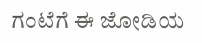ಗಂಟೆಗೆ ಈ ಜೋಡಿಯ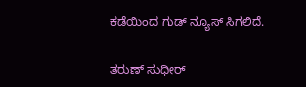ಕಡೆಯಿಂದ ಗುಡ್ ನ್ಯೂಸ್ ಸಿಗಲಿದೆ.

ತರುಣ್ ಸುಧೀರ್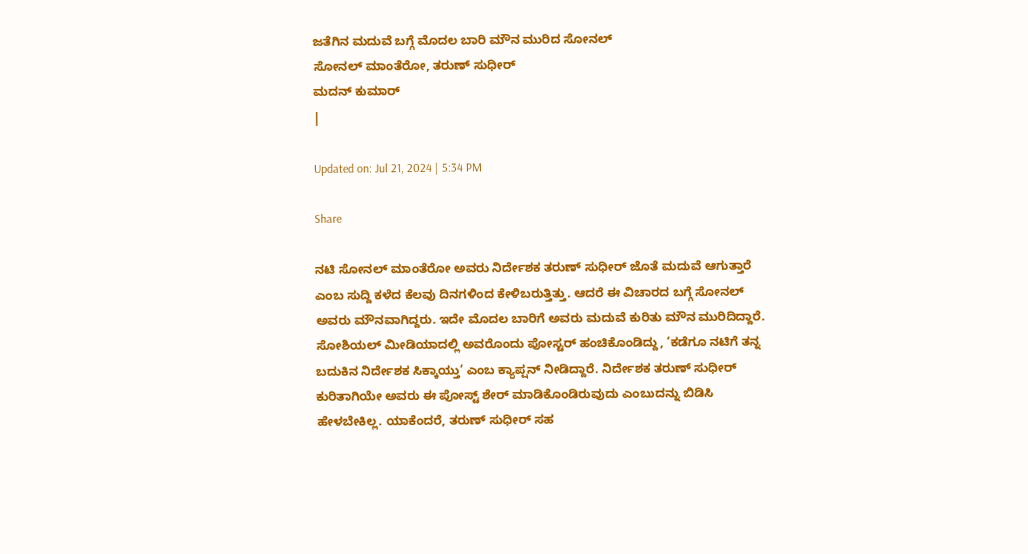ಜತೆಗಿನ ಮದುವೆ ಬಗ್ಗೆ ಮೊದಲ ಬಾರಿ ಮೌನ ಮುರಿದ ಸೋನಲ್
ಸೋನಲ್ ಮಾಂತೆರೋ, ತರುಣ್ ಸುಧೀರ್
ಮದನ್ ಕುಮಾರ್
|

Updated on: Jul 21, 2024 | 5:34 PM

Share

ನಟಿ ಸೋನಲ್ ಮಾಂತೆರೋ ಅವರು ನಿರ್ದೇಶಕ ತರುಣ್ ಸುಧೀರ್ ಜೊತೆ ಮದುವೆ ಆಗುತ್ತಾರೆ ಎಂಬ ಸುದ್ದಿ ಕಳೆದ ಕೆಲವು ದಿನಗಳಿಂದ ಕೇಳಿಬರುತ್ತಿತ್ತು. ಆದರೆ ಈ ವಿಚಾರದ ಬಗ್ಗೆ ಸೋನಲ್ ಅವರು ಮೌನವಾಗಿದ್ದರು. ಇದೇ ಮೊದಲ ಬಾರಿಗೆ ಅವರು ಮದುವೆ ಕುರಿತು ಮೌನ ಮುರಿದಿದ್ದಾರೆ. ಸೋಶಿಯಲ್ ಮೀಡಿಯಾದಲ್ಲಿ ಅವರೊಂದು ಪೋಸ್ಟರ್ ಹಂಚಿಕೊಂಡಿದ್ದು, ‘ಕಡೆಗೂ ನಟಿಗೆ ತನ್ನ ಬದುಕಿನ ನಿರ್ದೇಶಕ ಸಿಕ್ಕಾಯ್ತು’ ಎಂಬ ಕ್ಯಾಪ್ಷನ್ ನೀಡಿದ್ದಾರೆ. ನಿರ್ದೇಶಕ ತರುಣ್ ಸುಧೀರ್ ಕುರಿತಾಗಿಯೇ ಅವರು ಈ ಪೋಸ್ಟ್ ಶೇರ್ ಮಾಡಿಕೊಂಡಿರುವುದು ಎಂಬುದನ್ನು ಬಿಡಿಸಿ ಹೇಳಬೇಕಿಲ್ಲ. ಯಾಕೆಂದರೆ, ತರುಣ್ ಸುಧೀರ್ ಸಹ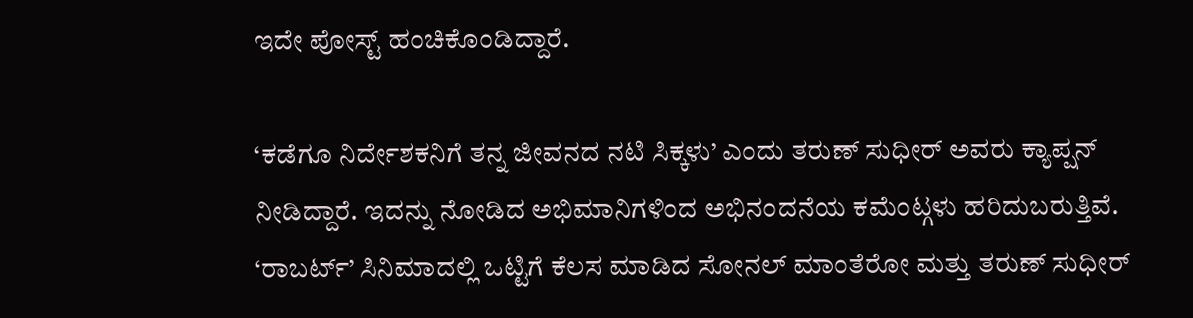ಇದೇ ಪೋಸ್ಟ್ ಹಂಚಿಕೊಂಡಿದ್ದಾರೆ.

‘ಕಡೆಗೂ ನಿರ್ದೇಶಕನಿಗೆ ತನ್ನ ಜೀವನದ ನಟಿ ಸಿಕ್ಕಳು’ ಎಂದು ತರುಣ್ ಸುಧೀರ್ ಅವರು ಕ್ಯಾಪ್ಷನ್ ನೀಡಿದ್ದಾರೆ. ಇದನ್ನು ನೋಡಿದ ಅಭಿಮಾನಿಗಳಿಂದ ಅಭಿನಂದನೆಯ ಕಮೆಂಟ್ಗಳು ಹರಿದುಬರುತ್ತಿವೆ. ‘ರಾಬರ್ಟ್’ ಸಿನಿಮಾದಲ್ಲಿ ಒಟ್ಟಿಗೆ ಕೆಲಸ ಮಾಡಿದ ಸೋನಲ್ ಮಾಂತೆರೋ ಮತ್ತು ತರುಣ್ ಸುಧೀರ್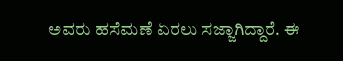ಅವರು ಹಸೆಮಣೆ ಏರಲು ಸಜ್ಜಾಗಿದ್ದಾರೆ. ಈ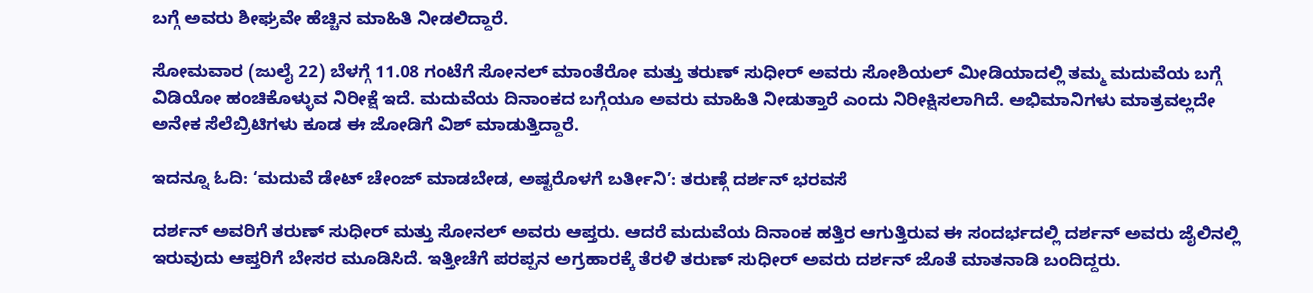ಬಗ್ಗೆ ಅವರು ಶೀಘ್ರವೇ ಹೆಚ್ಚಿನ ಮಾಹಿತಿ ನೀಡಲಿದ್ದಾರೆ.

ಸೋಮವಾರ (ಜುಲೈ 22) ಬೆಳಗ್ಗೆ 11.08 ಗಂಟೆಗೆ ಸೋನಲ್ ಮಾಂತೆರೋ ಮತ್ತು ತರುಣ್ ಸುಧೀರ್ ಅವರು ಸೋಶಿಯಲ್ ಮೀಡಿಯಾದಲ್ಲಿ ತಮ್ಮ ಮದುವೆಯ ಬಗ್ಗೆ ವಿಡಿಯೋ ಹಂಚಿಕೊಳ್ಳುವ ನಿರೀಕ್ಷೆ ಇದೆ. ಮದುವೆಯ ದಿನಾಂಕದ ಬಗ್ಗೆಯೂ ಅವರು ಮಾಹಿತಿ ನೀಡುತ್ತಾರೆ ಎಂದು ನಿರೀಕ್ಷಿಸಲಾಗಿದೆ. ಅಭಿಮಾನಿಗಳು ಮಾತ್ರವಲ್ಲದೇ ಅನೇಕ ಸೆಲೆಬ್ರಿಟಿಗಳು ಕೂಡ ಈ ಜೋಡಿಗೆ ವಿಶ್ ಮಾಡುತ್ತಿದ್ದಾರೆ.

ಇದನ್ನೂ ಓದಿ: ‘ಮದುವೆ ಡೇಟ್ ಚೇಂಜ್ ಮಾಡಬೇಡ, ಅಷ್ಟರೊಳಗೆ ಬರ್ತೀನಿ’: ತರುಣ್ಗೆ ದರ್ಶನ್ ಭರವಸೆ

ದರ್ಶನ್ ಅವರಿಗೆ ತರುಣ್ ಸುಧೀರ್ ಮತ್ತು ಸೋನಲ್ ಅವರು ಆಪ್ತರು. ಆದರೆ ಮದುವೆಯ ದಿನಾಂಕ ಹತ್ತಿರ ಆಗುತ್ತಿರುವ ಈ ಸಂದರ್ಭದಲ್ಲಿ ದರ್ಶನ್ ಅವರು ಜೈಲಿನಲ್ಲಿ ಇರುವುದು ಆಪ್ತರಿಗೆ ಬೇಸರ ಮೂಡಿಸಿದೆ. ಇತ್ತೀಚೆಗೆ ಪರಪ್ಪನ ಅಗ್ರಹಾರಕ್ಕೆ ತೆರಳಿ ತರುಣ್ ಸುಧೀರ್ ಅವರು ದರ್ಶನ್ ಜೊತೆ ಮಾತನಾಡಿ ಬಂದಿದ್ದರು.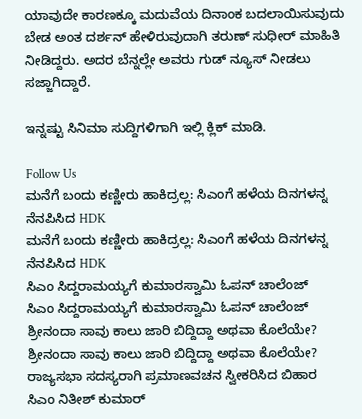ಯಾವುದೇ ಕಾರಣಕ್ಕೂ ಮದುವೆಯ ದಿನಾಂಕ ಬದಲಾಯಿಸುವುದು ಬೇಡ ಅಂತ ದರ್ಶನ್ ಹೇಳಿರುವುದಾಗಿ ತರುಣ್ ಸುಧೀರ್ ಮಾಹಿತಿ ನೀಡಿದ್ದರು. ಅದರ ಬೆನ್ನಲ್ಲೇ ಅವರು ಗುಡ್ ನ್ಯೂಸ್ ನೀಡಲು ಸಜ್ಜಾಗಿದ್ದಾರೆ.

ಇನ್ನಷ್ಟು ಸಿನಿಮಾ ಸುದ್ದಿಗಳಿಗಾಗಿ ಇಲ್ಲಿ ಕ್ಲಿಕ್ ಮಾಡಿ.

Follow Us
ಮನೆಗೆ ಬಂದು ಕಣ್ಣೀರು ಹಾಕಿದ್ರಲ್ಲ: ಸಿಎಂಗೆ ಹಳೆಯ ದಿನಗಳನ್ನ ನೆನಪಿಸಿದ HDK
ಮನೆಗೆ ಬಂದು ಕಣ್ಣೀರು ಹಾಕಿದ್ರಲ್ಲ: ಸಿಎಂಗೆ ಹಳೆಯ ದಿನಗಳನ್ನ ನೆನಪಿಸಿದ HDK
ಸಿಎಂ ಸಿದ್ದರಾಮಯ್ಯಗೆ ಕುಮಾರಸ್ವಾಮಿ ಓಪನ್ ಚಾಲೆಂಜ್
ಸಿಎಂ ಸಿದ್ದರಾಮಯ್ಯಗೆ ಕುಮಾರಸ್ವಾಮಿ ಓಪನ್ ಚಾಲೆಂಜ್
ಶ್ರೀನಂದಾ ಸಾವು ಕಾಲು ಜಾರಿ ಬಿದ್ದಿದ್ದಾ ಅಥವಾ ಕೊಲೆಯೇ?
ಶ್ರೀನಂದಾ ಸಾವು ಕಾಲು ಜಾರಿ ಬಿದ್ದಿದ್ದಾ ಅಥವಾ ಕೊಲೆಯೇ?
ರಾಜ್ಯಸಭಾ ಸದಸ್ಯರಾಗಿ ಪ್ರಮಾಣವಚನ ಸ್ವೀಕರಿಸಿದ ಬಿಹಾರ ಸಿಎಂ ನಿತೀಶ್ ಕುಮಾರ್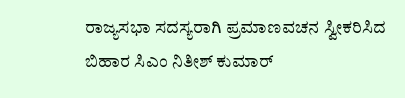ರಾಜ್ಯಸಭಾ ಸದಸ್ಯರಾಗಿ ಪ್ರಮಾಣವಚನ ಸ್ವೀಕರಿಸಿದ ಬಿಹಾರ ಸಿಎಂ ನಿತೀಶ್ ಕುಮಾರ್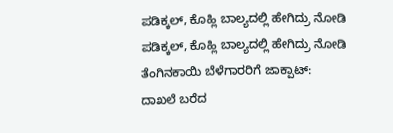ಪಡಿಕ್ಕಲ್, ಕೊಹ್ಲಿ ಬಾಲ್ಯದಲ್ಲಿ ಹೇಗಿದ್ರು ನೋಡಿ
ಪಡಿಕ್ಕಲ್, ಕೊಹ್ಲಿ ಬಾಲ್ಯದಲ್ಲಿ ಹೇಗಿದ್ರು ನೋಡಿ
ತೆಂಗಿನಕಾಯಿ ಬೆಳೆಗಾರರಿಗೆ ಜಾಕ್ಪಾಟ್: ದಾಖಲೆ ಬರೆದ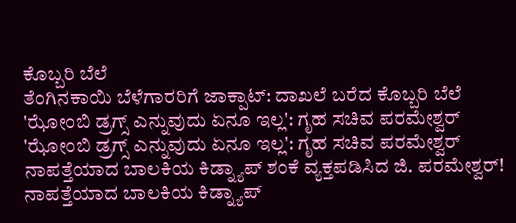ಕೊಬ್ಬರಿ ಬೆಲೆ
ತೆಂಗಿನಕಾಯಿ ಬೆಳೆಗಾರರಿಗೆ ಜಾಕ್ಪಾಟ್: ದಾಖಲೆ ಬರೆದ ಕೊಬ್ಬರಿ ಬೆಲೆ
'ಝೋಂಬಿ ಡ್ರಗ್ಸ್ ಎನ್ನುವುದು ಏನೂ ಇಲ್ಲ': ಗೃಹ ಸಚಿವ ಪರಮೇಶ್ವರ್
'ಝೋಂಬಿ ಡ್ರಗ್ಸ್ ಎನ್ನುವುದು ಏನೂ ಇಲ್ಲ': ಗೃಹ ಸಚಿವ ಪರಮೇಶ್ವರ್
ನಾಪತ್ತೆಯಾದ ಬಾಲಕಿಯ ಕಿಡ್ನ್ಯಾಪ್ ಶಂಕೆ ವ್ಯಕ್ತಪಡಿಸಿದ ಜಿ. ಪರಮೇಶ್ವರ್!
ನಾಪತ್ತೆಯಾದ ಬಾಲಕಿಯ ಕಿಡ್ನ್ಯಾಪ್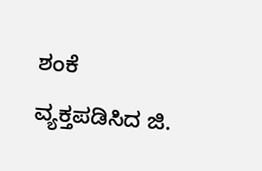ಶಂಕೆ ವ್ಯಕ್ತಪಡಿಸಿದ ಜಿ.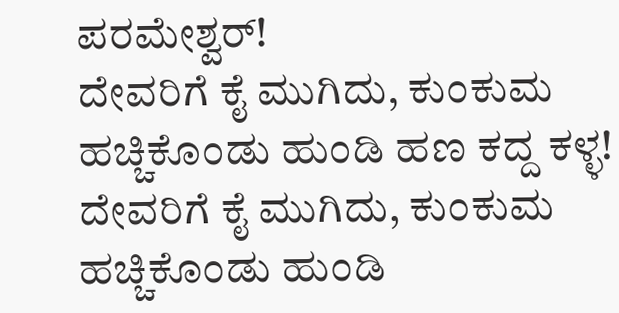ಪರಮೇಶ್ವರ್!
ದೇವರಿಗೆ ಕೈ ಮುಗಿದು, ಕುಂಕುಮ ಹಚ್ಚಿಕೊಂಡು ಹುಂಡಿ ಹಣ ಕದ್ದ ಕಳ್ಳ!
ದೇವರಿಗೆ ಕೈ ಮುಗಿದು, ಕುಂಕುಮ ಹಚ್ಚಿಕೊಂಡು ಹುಂಡಿ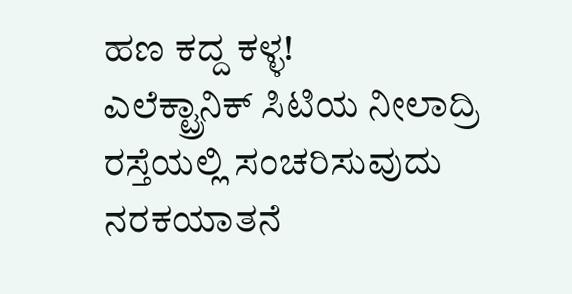ಹಣ ಕದ್ದ ಕಳ್ಳ!
ಎಲೆಕ್ಟ್ರಾನಿಕ್ ಸಿಟಿಯ ನೀಲಾದ್ರಿ ರಸ್ತೆಯಲ್ಲಿ ಸಂಚರಿಸುವುದು ನರಕಯಾತನೆ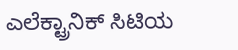ಎಲೆಕ್ಟ್ರಾನಿಕ್ ಸಿಟಿಯ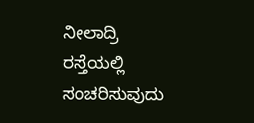ನೀಲಾದ್ರಿ ರಸ್ತೆಯಲ್ಲಿ ಸಂಚರಿಸುವುದು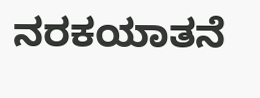ನರಕಯಾತನೆ